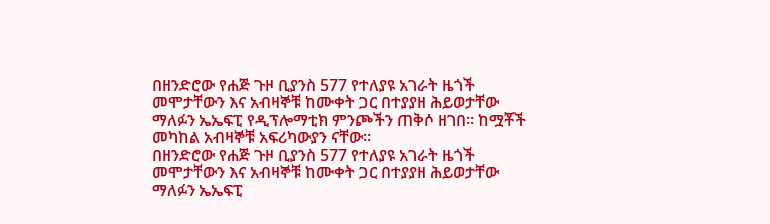በዘንድሮው የሐጅ ጉዞ ቢያንስ 577 የተለያዩ አገራት ዜጎች መሞታቸውን እና አብዛኞቹ ከሙቀት ጋር በተያያዘ ሕይወታቸው ማለፉን ኤኤፍፒ የዲፕሎማቲክ ምንጮችን ጠቅሶ ዘገበ። ከሟቾች መካከል አብዛኞቹ አፍሪካውያን ናቸው።
በዘንድሮው የሐጅ ጉዞ ቢያንስ 577 የተለያዩ አገራት ዜጎች መሞታቸውን እና አብዛኞቹ ከሙቀት ጋር በተያያዘ ሕይወታቸው ማለፉን ኤኤፍፒ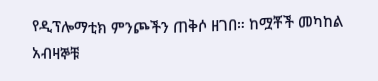የዲፕሎማቲክ ምንጮችን ጠቅሶ ዘገበ። ከሟቾች መካከል አብዛኞቹ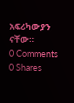አፍሪካውያን ናቸው።
0 Comments
0 Shares